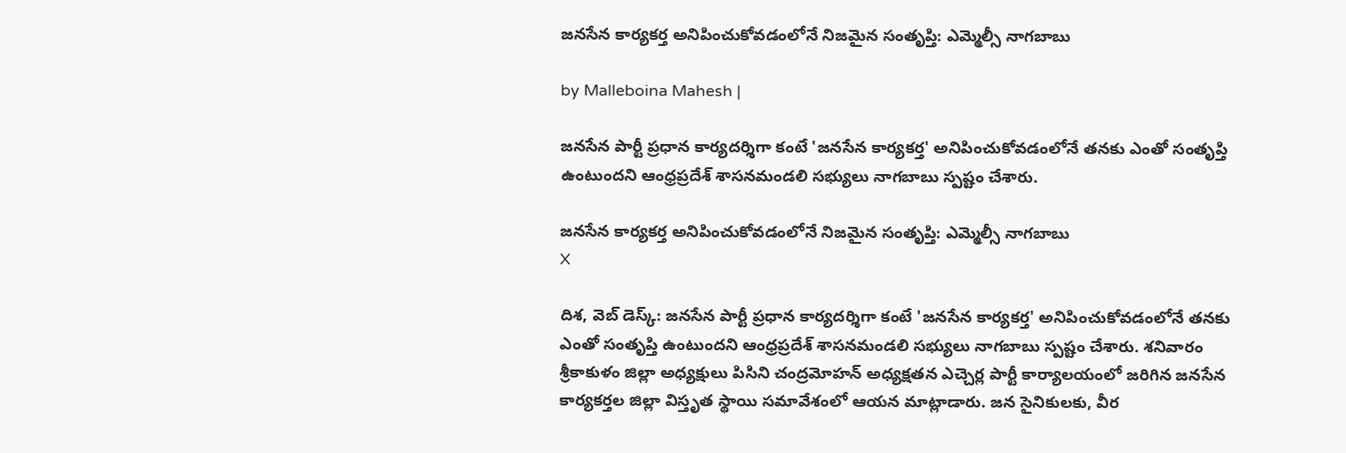జనసేన కార్యకర్త అనిపించుకోవడంలోనే నిజమైన సంతృప్తి: ఎమ్మెల్సీ నాగబాబు

by Malleboina Mahesh |

జనసేన పార్టీ ప్రధాన కార్యదర్శిగా కంటే 'జనసేన కార్యకర్త' అనిపించుకోవడంలోనే తనకు ఎంతో సంతృప్తి ఉంటుందని ఆంధ్రప్రదేశ్ శాసనమండలి సభ్యులు నాగబాబు స్పష్టం చేశారు.

జనసేన కార్యకర్త అనిపించుకోవడంలోనే నిజమైన సంతృప్తి: ఎమ్మెల్సీ నాగబాబు
X

దిశ, వెబ్ డెస్క్: జనసేన పార్టీ ప్రధాన కార్యదర్శిగా కంటే 'జనసేన కార్యకర్త' అనిపించుకోవడంలోనే తనకు ఎంతో సంతృప్తి ఉంటుందని ఆంధ్రప్రదేశ్ శాసనమండలి సభ్యులు నాగబాబు స్పష్టం చేశారు. శనివారం శ్రీకాకుళం జిల్లా అధ్యక్షులు పిసిని చంద్రమోహన్ అధ్యక్షతన ఎచ్చెర్ల పార్టీ కార్యాలయంలో జరిగిన జనసేన కార్యకర్తల జిల్లా విస్తృత స్థాయి సమావేశంలో ఆయన మాట్లాడారు. జన సైనికులకు, వీర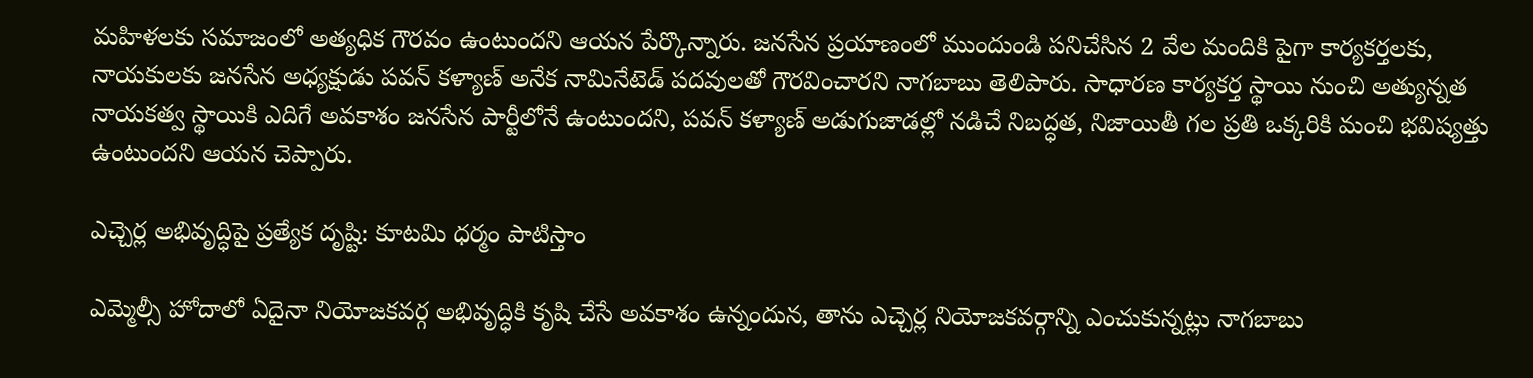మహిళలకు సమాజంలో అత్యధిక గౌరవం ఉంటుందని ఆయన పేర్కొన్నారు. జనసేన ప్రయాణంలో ముందుండి పనిచేసిన 2 వేల మందికి పైగా కార్యకర్తలకు, నాయకులకు జనసేన అధ్యక్షుడు పవన్ కళ్యాణ్ అనేక నామినేటెడ్ పదవులతో గౌరవించారని నాగబాబు తెలిపారు. సాధారణ కార్యకర్త స్థాయి నుంచి అత్యున్నత నాయకత్వ స్థాయికి ఎదిగే అవకాశం జనసేన పార్టీలోనే ఉంటుందని, పవన్ కళ్యాణ్ అడుగుజాడల్లో నడిచే నిబద్ధత, నిజాయితీ గల ప్రతి ఒక్కరికి మంచి భవిష్యత్తు ఉంటుందని ఆయన చెప్పారు.

ఎచ్చెర్ల అభివృద్ధిపై ప్రత్యేక దృష్టి: కూటమి ధర్మం పాటిస్తాం

ఎమ్మెల్సీ హోదాలో ఏదైనా నియోజకవర్గ అభివృద్ధికి కృషి చేసే అవకాశం ఉన్నందున, తాను ఎచ్చెర్ల నియోజకవర్గాన్ని ఎంచుకున్నట్లు నాగబాబు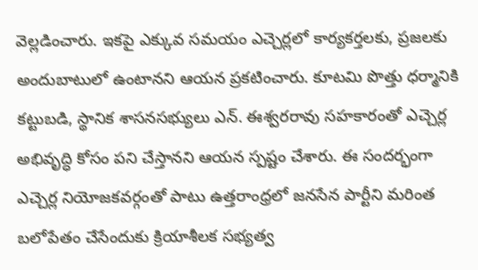వెల్లడించారు. ఇకపై ఎక్కువ సమయం ఎచ్చెర్లలో కార్యకర్తలకు, ప్రజలకు అందుబాటులో ఉంటానని ఆయన ప్రకటించారు. కూటమి పొత్తు ధర్మానికి కట్టుబడి, స్థానిక శాసనసభ్యులు ఎన్. ఈశ్వరరావు సహకారంతో ఎచ్చెర్ల అభివృద్ధి కోసం పని చేస్తానని ఆయన స్పష్టం చేశారు. ఈ సందర్భంగా ఎచ్చెర్ల నియోజకవర్గంతో పాటు ఉత్తరాంధ్రలో జనసేన పార్టీని మరింత బలోపేతం చేసేందుకు క్రియాశీలక సభ్యత్వ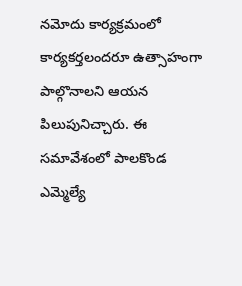నమోదు కార్యక్రమంలో కార్యకర్తలందరూ ఉత్సాహంగా పాల్గొనాలని ఆయన పిలుపునిచ్చారు. ఈ సమావేశంలో పాలకొండ ఎమ్మెల్యే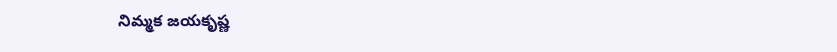నిమ్మక జయకృష్ణ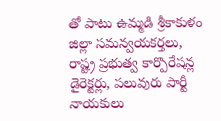తో పాటు ఉమ్మడి శ్రీకాకుళం జిల్లా సమన్వయకర్తలు, రాష్ట్ర ప్రభుత్వ కార్పొరేషన్ల డైరెక్టర్లు, పలువురు పార్టీ నాయకులు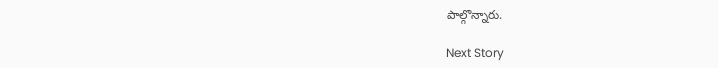పాల్గొన్నారు.

Next Story